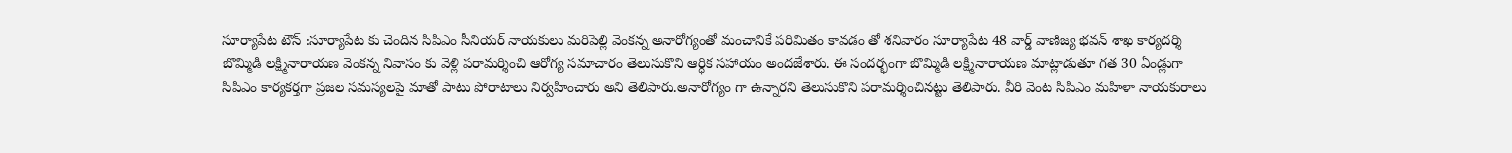సూర్యాపేట టౌన్ :సూర్యాపేట కు చెందిన సిపిఎం సీనియర్ నాయకులు మరిపెల్లి వెంకన్న అనారోగ్యంతో మంచానికే పరిమితం కావడం తో శనివారం సూర్యాపేట 48 వార్డ్ వాణిజ్య భవన్ శాఖ కార్యదర్శి బొమ్మిడి లక్ష్మినారాయణ వెంకన్న నివాసం కు వెళ్లి పరామర్శించి ఆరోగ్య సమాచారం తెలుసుకొని ఆర్ధిక సహాయం అందజేశారు. ఈ సందర్భంగా బొమ్మిడి లక్ష్మినారాయణ మాట్లాడుతూ గత 30 ఏండ్లుగా సిపిఎం కార్యకర్తగా ప్రజల సమస్యలపై మాతో పాటు పోరాటాలు నిర్వహించారు అని తెలిపారు.అనారోగ్యం గా ఉన్నారని తెలుసుకొని పరామర్శించినట్టు తెలిపారు. వీరి వెంట సిపిఎం మహిళా నాయకురాలు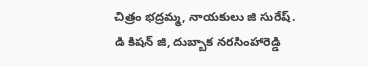చిత్రం భద్రమ్మ, నాయకులు జి సురేష్. డి కిషన్ జి, దుబ్బాక నరసింహారెడ్డి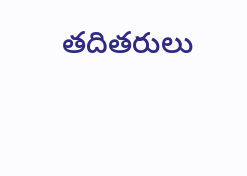తదితరులు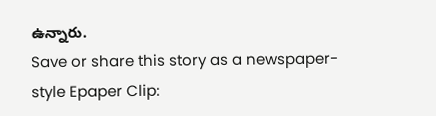ఉన్నారు.
Save or share this story as a newspaper-style Epaper Clip: